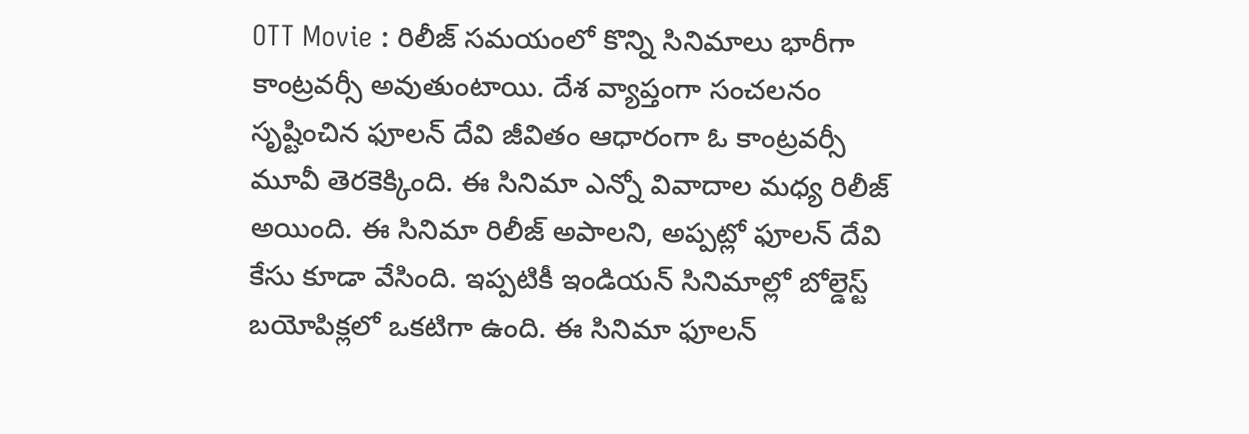OTT Movie : రిలీజ్ సమయంలో కొన్ని సినిమాలు భారీగా కాంట్రవర్సీ అవుతుంటాయి. దేశ వ్యాప్తంగా సంచలనం సృష్టించిన ఫూలన్ దేవి జీవితం ఆధారంగా ఓ కాంట్రవర్సీ మూవీ తెరకెక్కింది. ఈ సినిమా ఎన్నో వివాదాల మధ్య రిలీజ్ అయింది. ఈ సినిమా రిలీజ్ అపాలని, అప్పట్లో ఫూలన్ దేవి కేసు కూడా వేసింది. ఇప్పటికీ ఇండియన్ సినిమాల్లో బోల్డెస్ట్ బయోపిక్లలో ఒకటిగా ఉంది. ఈ సినిమా ఫూలన్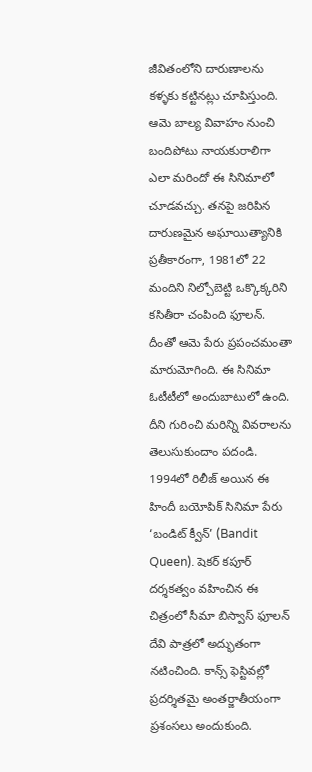జీవితంలోని దారుణాలను కళ్ళకు కట్టినట్లు చూపిస్తుంది. ఆమె బాల్య వివాహం నుంచి బందిపోటు నాయకురాలిగా ఎలా మరిందో ఈ సినిమాలో చూడవచ్చు. తనపై జరిపిన దారుణమైన అఘాయిత్యానికి ప్రతీకారంగా, 1981లో 22 మందిని నిల్చోబెట్టి ఒక్కొక్కరిని కసితీరా చంపింది ఫూలన్. దీంతో ఆమె పేరు ప్రపంచమంతా మారుమోగింది. ఈ సినిమా ఓటీటీలో అందుబాటులో ఉంది. దీని గురించి మరిన్ని వివరాలను తెలుసుకుందాం పదండి.
1994లో రిలీజ్ అయిన ఈ హిందీ బయోపిక్ సినిమా పేరు ‘బండిట్ క్వీన్’ (Bandit Queen). షెకర్ కపూర్ దర్శకత్వం వహించిన ఈ చిత్రంలో సీమా బిస్వాస్ ఫూలన్ దేవి పాత్రలో అద్భుతంగా నటించింది. కాన్స్ ఫెస్టివల్లో ప్రదర్శితమై అంతర్జాతీయంగా ప్రశంసలు అందుకుంది.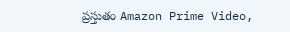ప్రస్తుతం Amazon Prime Video,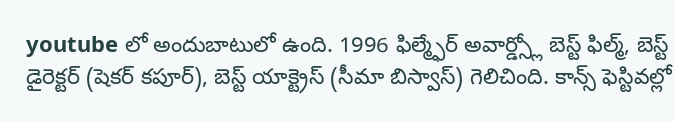youtube లో అందుబాటులో ఉంది. 1996 ఫిల్మ్ఫేర్ అవార్డ్స్లో బెస్ట్ ఫిల్మ్, బెస్ట్ డైరెక్టర్ (షెకర్ కపూర్), బెస్ట్ యాక్ట్రెస్ (సీమా బిస్వాస్) గెలిచింది. కాన్స్ ఫెస్టివల్లో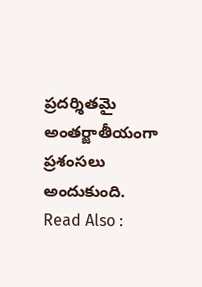ప్రదర్శితమై అంతర్జాతీయంగా ప్రశంసలు అందుకుంది.
Read Also :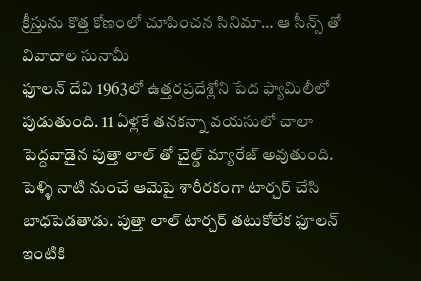క్రీస్తును కొత్త కోణంలో చూపించన సినిమా… ఆ సీన్స్ తో వివాదాల సునామీ
ఫూలన్ దేవి 1963లో ఉత్తరప్రదేశ్లోని పేద ఫ్యామిలీలో పుడుతుంది. 11 ఏళ్లకే తనకన్నా వయసులో చాలా పెద్దవాడైన పుత్తా లాల్ తో చైల్డ్ మ్యారేజ్ అవుతుంది. పెళ్ళి నాటి నుంచే ఆమెపై శారీరకంగా టార్చర్ చేసి బాధపెడతాడు. పుత్తా లాల్ టార్చర్ తటుకోలేక ఫూలన్ ఇంటికి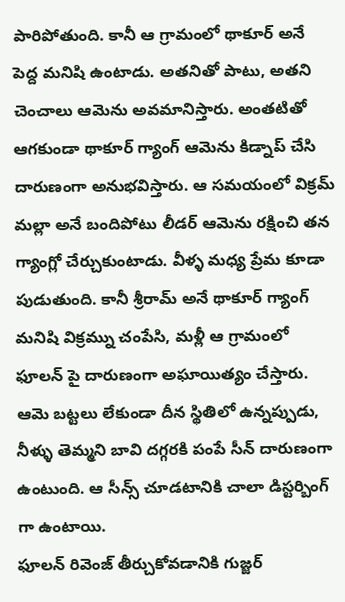పారిపోతుంది. కానీ ఆ గ్రామంలో థాకూర్ అనే పెద్ద మనిషి ఉంటాడు. అతనితో పాటు, అతని చెంచాలు ఆమెను అవమానిస్తారు. అంతటితో ఆగకుండా థాకూర్ గ్యాంగ్ ఆమెను కిడ్నాప్ చేసి దారుణంగా అనుభవిస్తారు. ఆ సమయంలో విక్రమ్ మల్లా అనే బందిపోటు లీడర్ ఆమెను రక్షించి తన గ్యాంగ్లో చేర్చుకుంటాడు. వీళ్ళ మధ్య ప్రేమ కూడా పుడుతుంది. కానీ శ్రీరామ్ అనే థాకూర్ గ్యాంగ్ మనిషి విక్రమ్ను చంపేసి, మళ్లీ ఆ గ్రామంలో ఫూలన్ పై దారుణంగా అఘాయిత్యం చేస్తారు. ఆమె బట్టలు లేకుండా దీన స్థితిలో ఉన్నప్పుడు, నీళ్ళు తెమ్మని బావి దగ్గరకి పంపే సీన్ దారుణంగా ఉంటుంది. ఆ సీన్స్ చూడటానికి చాలా డిస్టర్బింగ్ గా ఉంటాయి.
ఫూలన్ రివెంజ్ తీర్చుకోవడానికి గుజ్జర్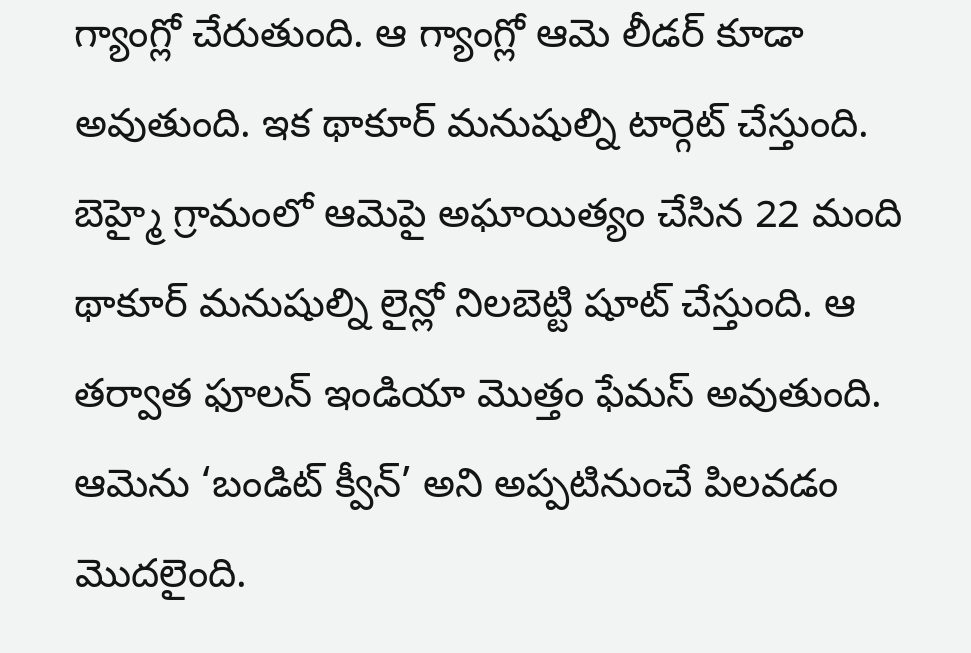గ్యాంగ్లో చేరుతుంది. ఆ గ్యాంగ్లో ఆమె లీడర్ కూడా అవుతుంది. ఇక థాకూర్ మనుషుల్ని టార్గెట్ చేస్తుంది. బెహ్మై గ్రామంలో ఆమెపై అఘాయిత్యం చేసిన 22 మంది థాకూర్ మనుషుల్ని లైన్లో నిలబెట్టి షూట్ చేస్తుంది. ఆ తర్వాత ఫూలన్ ఇండియా మొత్తం ఫేమస్ అవుతుంది. ఆమెను ‘బండిట్ క్వీన్’ అని అప్పటినుంచే పిలవడం మొదలైంది.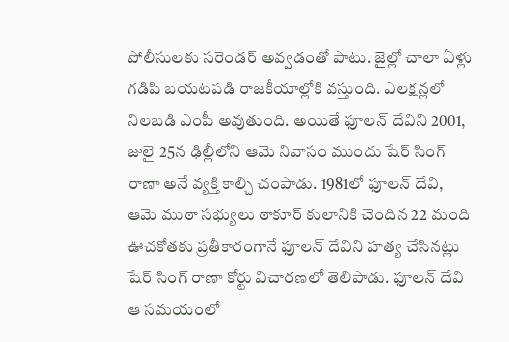పోలీసులకు సరెండర్ అవ్వడంతో పాటు. జైల్లో చాలా ఏళ్లు గడిపి బయటపడి రాజకీయాల్లోకి వస్తుంది. ఎలక్షన్లలో నిలబడి ఎంపీ అవుతుంది. అయితే ఫూలన్ దేవిని 2001, జులై 25న ఢిల్లీలోని ఆమె నివాసం ముందు షేర్ సింగ్ రాణా అనే వ్యక్తి కాల్చి చంపాడు. 1981లో ఫూలన్ దేవి, ఆమె ముఠా సభ్యులు ఠాకూర్ కులానికి చెందిన 22 మంది ఊచకోతకు ప్రతీకారంగానే ఫూలన్ దేవిని హత్య చేసినట్లు షేర్ సింగ్ రాణా కోర్టు విచారణలో తెలిపాడు. ఫూలన్ దేవి ఆ సమయంలో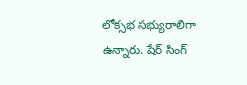లోక్సభ సభ్యురాలిగా ఉన్నారు. షేర్ సింగ్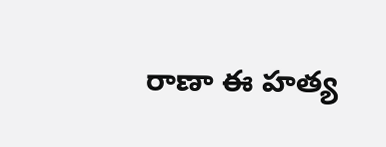రాణా ఈ హత్య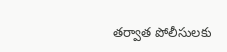తర్వాత పోలీసులకు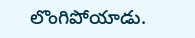లొంగిపోయాడు.